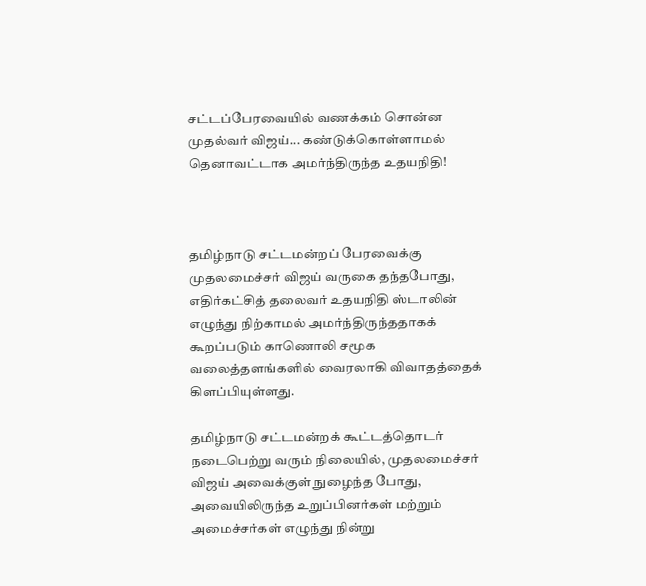சட்டப்பேரவையில் வணக்கம் சொன்ன முதல்வர் விஜய்... கண்டுக்கொள்ளாமல் தெனாவட்டாக அமர்ந்திருந்த உதயநிதி!



தமிழ்நாடு சட்டமன்றப் பேரவைக்கு முதலமைச்சர் விஜய் வருகை தந்தபோது, எதிர்கட்சித் தலைவர் உதயநிதி ஸ்டாலின் எழுந்து நிற்காமல் அமர்ந்திருந்ததாகக் கூறப்படும் காணொலி சமூக வலைத்தளங்களில் வைரலாகி விவாதத்தைக் கிளப்பியுள்ளது.

தமிழ்நாடு சட்டமன்றக் கூட்டத்தொடர் நடைபெற்று வரும் நிலையில், முதலமைச்சர் விஜய் அவைக்குள் நுழைந்த போது, அவையிலிருந்த உறுப்பினர்கள் மற்றும் அமைச்சர்கள் எழுந்து நின்று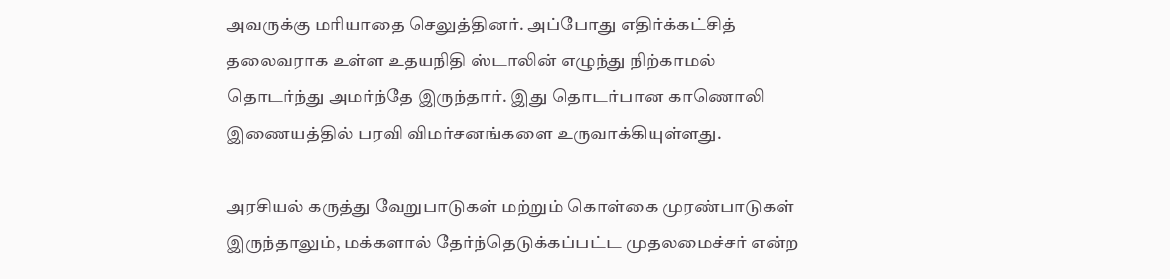அவருக்கு மரியாதை செலுத்தினர். அப்போது எதிர்க்கட்சித் தலைவராக உள்ள உதயநிதி ஸ்டாலின் எழுந்து நிற்காமல் தொடர்ந்து அமர்ந்தே இருந்தார். இது தொடர்பான காணொலி இணையத்தில் பரவி விமர்சனங்களை உருவாக்கியுள்ளது.

அரசியல் கருத்து வேறுபாடுகள் மற்றும் கொள்கை முரண்பாடுகள் இருந்தாலும், மக்களால் தேர்ந்தெடுக்கப்பட்ட முதலமைச்சர் என்ற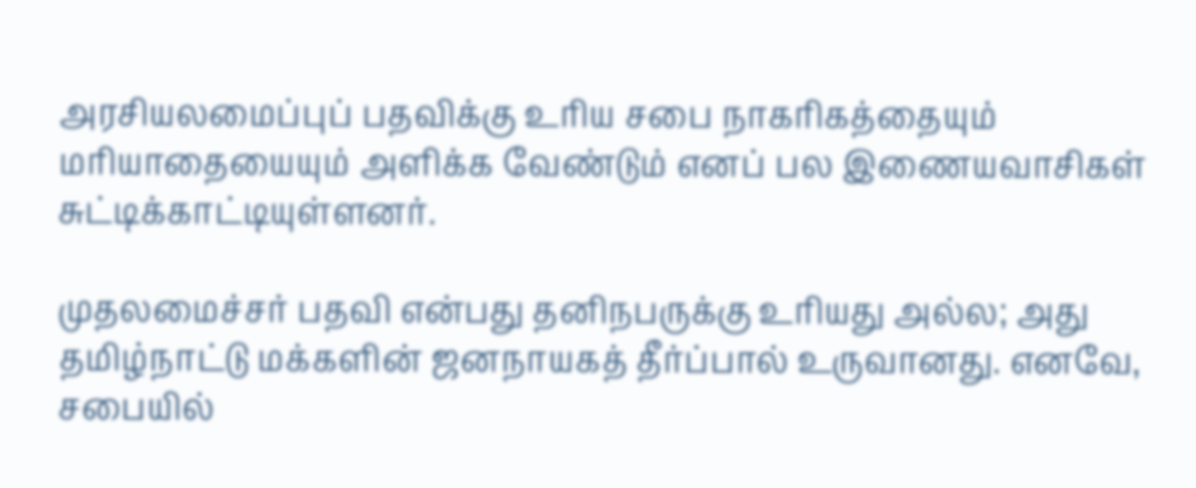அரசியலமைப்புப் பதவிக்கு உரிய சபை நாகரிகத்தையும் மரியாதையையும் அளிக்க வேண்டும் எனப் பல இணையவாசிகள் சுட்டிக்காட்டியுள்ளனர்.

முதலமைச்சர் பதவி என்பது தனிநபருக்கு உரியது அல்ல; அது தமிழ்நாட்டு மக்களின் ஜனநாயகத் தீர்ப்பால் உருவானது. எனவே, சபையில்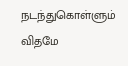நடந்துகொள்ளும் விதமே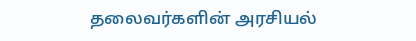தலைவர்களின் அரசியல்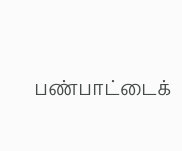பண்பாட்டைக்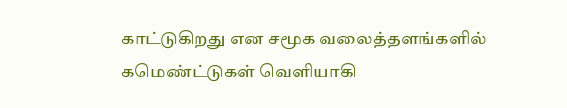காட்டுகிறது என சமூக வலைத்தளங்களில் கமெண்ட்டுகள் வெளியாகி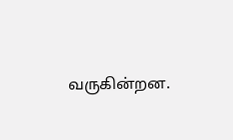வருகின்றன.